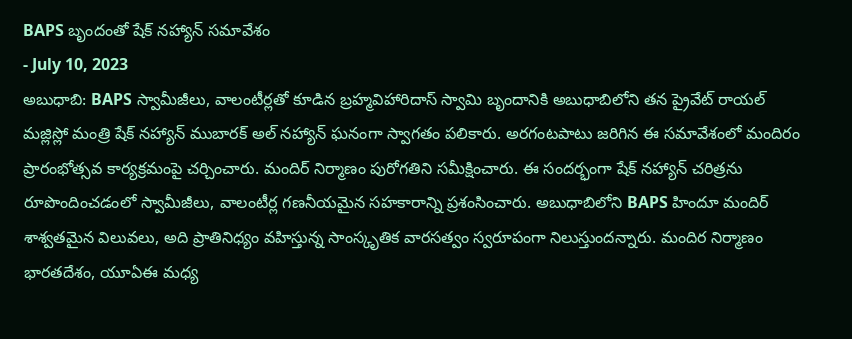BAPS బృందంతో షేక్ నహ్యాన్ సమావేశం
- July 10, 2023
అబుధాబి: BAPS స్వామీజీలు, వాలంటీర్లతో కూడిన బ్రహ్మవిహారిదాస్ స్వామి బృందానికి అబుధాబిలోని తన ప్రైవేట్ రాయల్ మజ్లిస్లో మంత్రి షేక్ నహ్యాన్ ముబారక్ అల్ నహ్యాన్ ఘనంగా స్వాగతం పలికారు. అరగంటపాటు జరిగిన ఈ సమావేశంలో మందిరం ప్రారంభోత్సవ కార్యక్రమంపై చర్చించారు. మందిర్ నిర్మాణం పురోగతిని సమీక్షించారు. ఈ సందర్భంగా షేక్ నహ్యాన్ చరిత్రను రూపొందించడంలో స్వామీజీలు, వాలంటీర్ల గణనీయమైన సహకారాన్ని ప్రశంసించారు. అబుధాబిలోని BAPS హిందూ మందిర్ శాశ్వతమైన విలువలు, అది ప్రాతినిధ్యం వహిస్తున్న సాంస్కృతిక వారసత్వం స్వరూపంగా నిలుస్తుందన్నారు. మందిర నిర్మాణం భారతదేశం, యూఏఈ మధ్య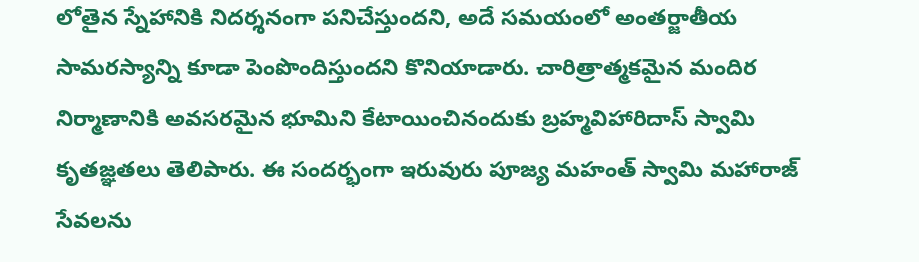లోతైన స్నేహానికి నిదర్శనంగా పనిచేస్తుందని, అదే సమయంలో అంతర్జాతీయ సామరస్యాన్ని కూడా పెంపొందిస్తుందని కొనియాడారు. చారిత్రాత్మకమైన మందిర నిర్మాణానికి అవసరమైన భూమిని కేటాయించినందుకు బ్రహ్మవిహారిదాస్ స్వామి కృతజ్ఞతలు తెలిపారు. ఈ సందర్భంగా ఇరువురు పూజ్య మహంత్ స్వామి మహారాజ్ సేవలను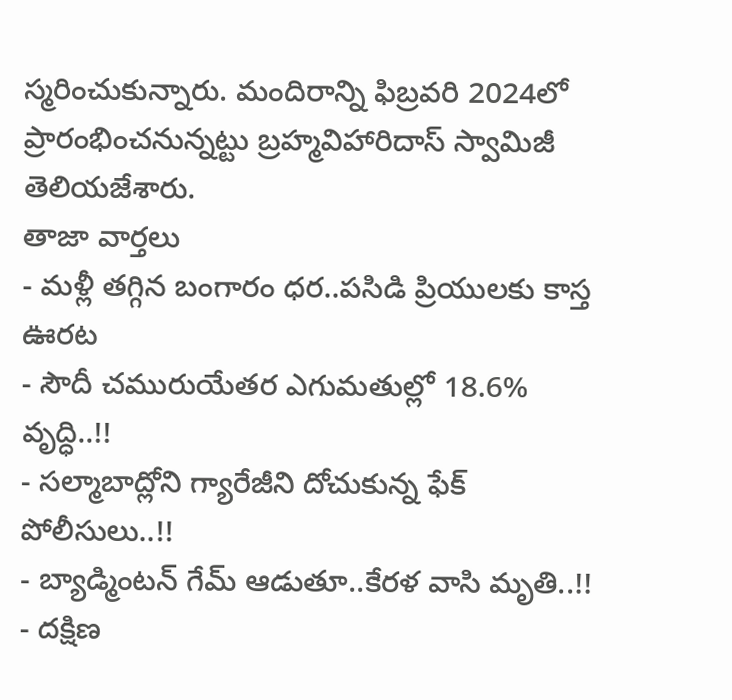స్మరించుకున్నారు. మందిరాన్ని ఫిబ్రవరి 2024లో ప్రారంభించనున్నట్టు బ్రహ్మవిహారిదాస్ స్వామిజీ తెలియజేశారు.
తాజా వార్తలు
- మళ్లీ తగ్గిన బంగారం ధర..పసిడి ప్రియులకు కాస్త ఊరట
- సౌదీ చమురుయేతర ఎగుమతుల్లో 18.6% వృద్ధి..!!
- సల్మాబాద్లోని గ్యారేజీని దోచుకున్న ఫేక్ పోలీసులు..!!
- బ్యాడ్మింటన్ గేమ్ ఆడుతూ..కేరళ వాసి మృతి..!!
- దక్షిణ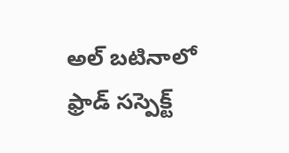అల్ బటినాలో ఫ్రాడ్ సస్పెక్ట్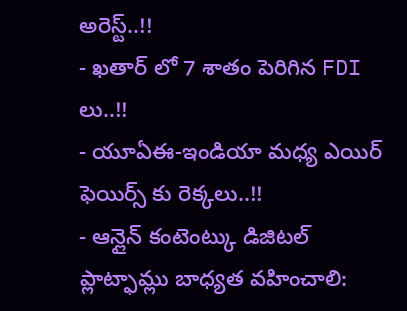అరెస్ట్..!!
- ఖతార్ లో 7 శాతం పెరిగిన FDI లు..!!
- యూఏఈ-ఇండియా మధ్య ఎయిర్ ఫెయిర్స్ కు రెక్కలు..!!
- ఆన్లైన్ కంటెంట్కు డిజిటల్ ప్లాట్ఫామ్లు బాధ్యత వహించాలి: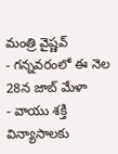మంత్రి వైష్ణవ్
- గన్నవరంలో ఈ నెల 28న జాబ్ మేళా
- వాయు శక్తి విన్యాసాలకు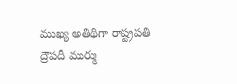ముఖ్య అతిథిగా రాష్ట్రపతి ద్రౌపదీ ముర్ము